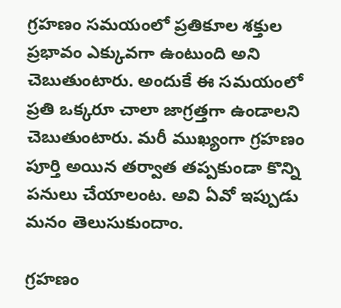గ్రహణం సమయంలో ప్రతికూల శక్తుల ప్రభావం ఎక్కువగా ఉంటుంది అని చెబుతుంటారు. అందుకే ఈ సమయంలో ప్రతి ఒక్కరూ చాలా జాగ్రత్తగా ఉండాలని చెబుతుంటారు. మరీ ముఖ్యంగా గ్రహణం పూర్తి అయిన తర్వాత తప్పకుండా కొన్ని పనులు చేయాలంట. అవి ఏవో ఇప్పుడు మనం తెలుసుకుందాం.

గ్రహణం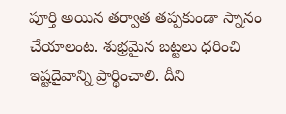పూర్తి అయిన తర్వాత తప్పకుండా స్నానం చేయాలంట. శుభ్రమైన బట్టలు ధరించి ఇష్టదైవాన్ని ప్రార్థించాలి. దీని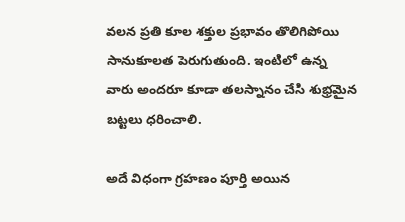వలన ప్రతి కూల శక్తుల ప్రభావం తొలిగిపోయి సానుకూలత పెరుగుతుంది. ఇంటిలో ఉన్న వారు అందరూ కూడా తలస్నానం చేసి శుభ్రమైన బట్టలు ధరించాలి.

అదే విధంగా గ్రహణం పూర్తి అయిన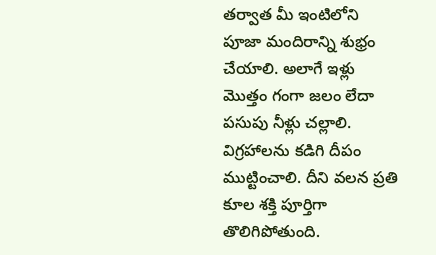తర్వాత మీ ఇంటిలోని పూజా మందిరాన్ని శుభ్రం చేయాలి. అలాగే ఇళ్లు మొత్తం గంగా జలం లేదా పసుపు నీళ్లు చల్లాలి. విగ్రహాలను కడిగి దీపం ముట్టించాలి. దీని వలన ప్రతి కూల శక్తి పూర్తిగా తొలిగిపోతుంది.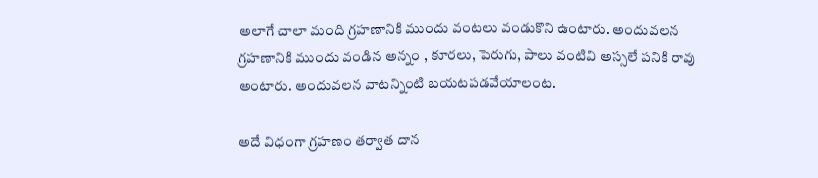అలాగే చాలా మంది గ్రహణానికి ముందు వంటలు వండుకొని ఉంటారు. అందువలన గ్రహణానికి ముందు వండిన అన్నం , కూరలు, పెరుగు, పాలు వంటివి అస్సలే పనికి రావు అంటారు. అందువలన వాటన్నింటి బయటపడవేయాలంట.

అదే విధంగా గ్రహణం తర్వాత దాన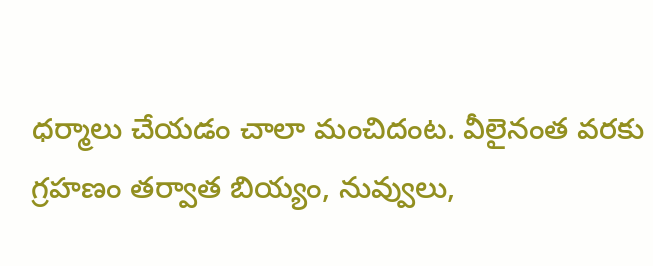ధర్మాలు చేయడం చాలా మంచిదంట. వీలైనంత వరకు గ్రహణం తర్వాత బియ్యం, నువ్వులు,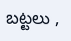బట్టలు ,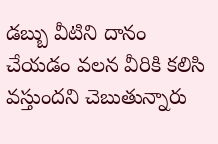డబ్బు వీటిని దానం చేయడం వలన వీరికి కలిసి వస్తుందని చెబుతున్నారు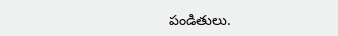పండితులు.